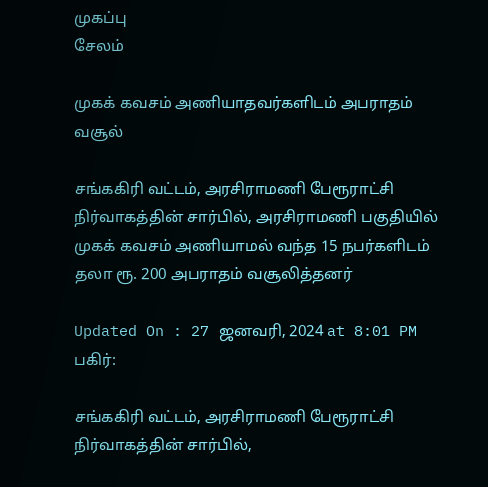முகப்பு
சேலம்

முகக் கவசம் அணியாதவர்களிடம் அபராதம் வசூல்

சங்ககிரி வட்டம், அரசிராமணி பேரூராட்சி நிர்வாகத்தின் சார்பில், அரசிராமணி பகுதியில் முகக் கவசம் அணியாமல் வந்த 15 நபர்களிடம் தலா ரூ. 200 அபராதம் வசூலித்தனர்

Updated On : 27 ஜனவரி, 2024 at 8:01 PM
பகிர்:

சங்ககிரி வட்டம், அரசிராமணி பேரூராட்சி நிர்வாகத்தின் சார்பில்,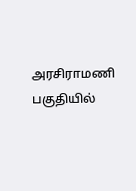அரசிராமணி பகுதியில்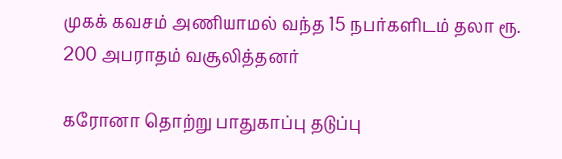முகக் கவசம் அணியாமல் வந்த 15 நபர்களிடம் தலா ரூ. 200 அபராதம் வசூலித்தனர்

கரோனா தொற்று பாதுகாப்பு தடுப்பு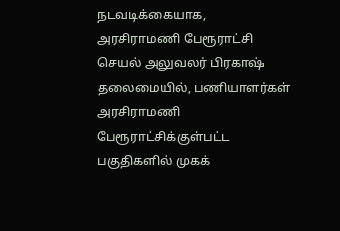நடவடிக்கையாக, அரசிராமணி பேரூராட்சி செயல் அலுவலர் பிரகாஷ் தலைமையில், பணியாளர்கள் அரசிராமணி பேரூராட்சிக்குள்பட்ட பகுதிகளில் முகக்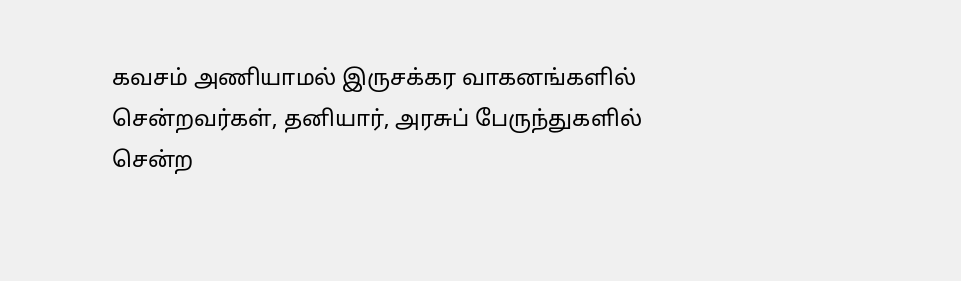கவசம் அணியாமல் இருசக்கர வாகனங்களில் சென்றவர்கள், தனியார், அரசுப் பேருந்துகளில் சென்ற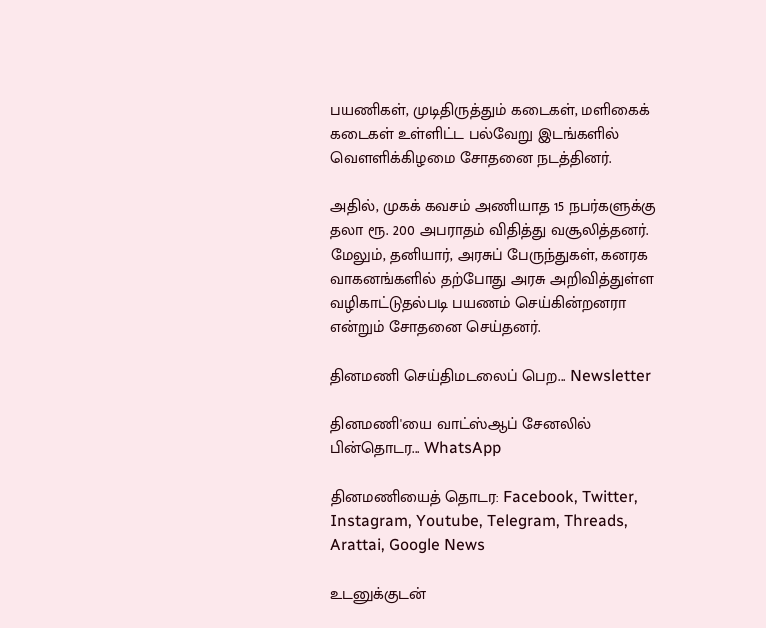பயணிகள், முடிதிருத்தும் கடைகள், மளிகைக் கடைகள் உள்ளிட்ட பல்வேறு இடங்களில் வெளளிக்கிழமை சோதனை நடத்தினர்.

அதில், முகக் கவசம் அணியாத 15 நபர்களுக்கு தலா ரூ. 200 அபராதம் விதித்து வசூலித்தனர். மேலும், தனியார், அரசுப் பேருந்துகள், கனரக வாகனங்களில் தற்போது அரசு அறிவித்துள்ள வழிகாட்டுதல்படி பயணம் செய்கின்றனரா என்றும் சோதனை செய்தனர்.

தினமணி செய்திமடலைப் பெற... Newsletter

தினமணி'யை வாட்ஸ்ஆப் சேனலில் பின்தொடர... WhatsApp

தினமணியைத் தொடர: Facebook, Twitter, Instagram, Youtube, Telegram, Threads, Arattai, Google News

உடனுக்குடன்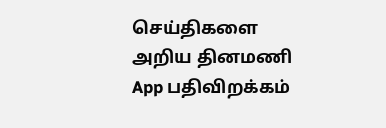செய்திகளை அறிய தினமணி App பதிவிறக்கம்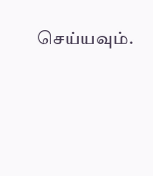செய்யவும்.